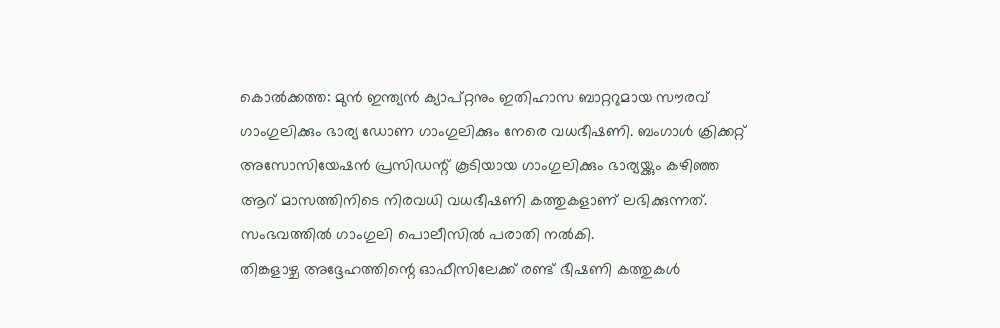കൊൽക്കത്ത: മുൻ ഇന്ത്യൻ ക്യാപ്റ്റനും ഇതിഹാസ ബാറ്ററുമായ സൗരവ് ഗാംഗുലിക്കും ഭാര്യ ഡോണ ഗാംഗുലിക്കും നേരെ വധഭീഷണി. ബംഗാൾ ക്രിക്കറ്റ് അസോസിയേഷൻ പ്രസിഡന്റ് കൂടിയായ ഗാംഗുലിക്കും ഭാര്യയ്ക്കും കഴിഞ്ഞ ആറ് മാസത്തിനിടെ നിരവധി വധഭീഷണി കത്തുകളാണ് ലഭിക്കുന്നത്. സംഭവത്തിൽ ഗാംഗുലി പൊലീസിൽ പരാതി നൽകി.
തിങ്കളാഴ്ച അദ്ദേഹത്തിന്റെ ഓഫീസിലേക്ക് രണ്ട് ഭീഷണി കത്തുകൾ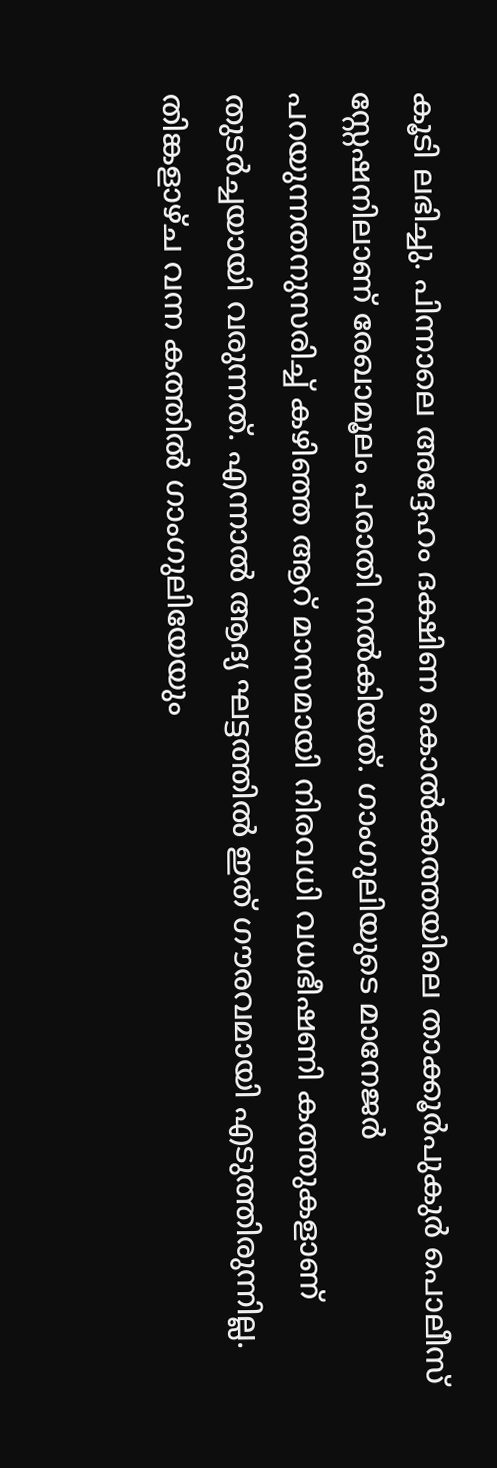കൂടി ലഭിച്ചു. പിന്നാലെ അദ്ദേഹം ദക്ഷിണ കൊൽക്കത്തയിലെ താക്കൂർപുകുർ പൊലീസ് സ്റ്റേഷനിലാണ് രേഖാമൂലം പരാതി നൽകിയത്. ഗാംഗുലിയുടെ മാനേജർ പറയുന്നതനുസരിച്ച് കഴിഞ്ഞ ആറ് മാസമായി നിരവധി വധഭീഷണി കത്തുകളാണ് തുടർച്ചയായി വരുന്നത്. എന്നാൽ ആദ്യ ഘട്ടത്തിൽ ഇത് ഗൗരവമായി എടുത്തിരുന്നില്ല.
തിങ്കളാഴ്ച വന്ന കത്തിൽ ഗാംഗുലിയേയും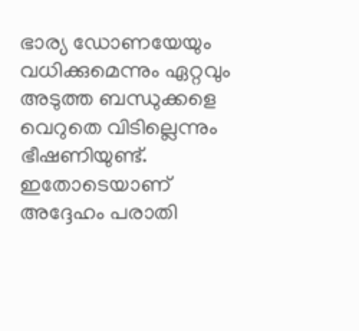ഭാര്യ ഡോണയേയും വധിക്കുമെന്നും ഏറ്റവും അടുത്ത ബന്ധുക്കളെ വെറുതെ വിടില്ലെന്നും ഭീഷണിയുണ്ട്. ഇതോടെയാണ് അദ്ദേഹം പരാതി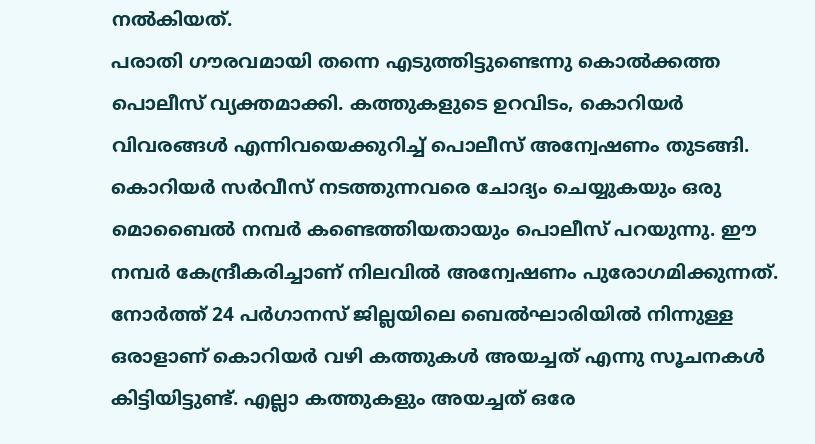നൽകിയത്.
പരാതി ഗൗരവമായി തന്നെ എടുത്തിട്ടുണ്ടെന്നു കൊൽക്കത്ത പൊലീസ് വ്യക്തമാക്കി. കത്തുകളുടെ ഉറവിടം, കൊറിയർ വിവരങ്ങൾ എന്നിവയെക്കുറിച്ച് പൊലീസ് അന്വേഷണം തുടങ്ങി.
കൊറിയർ സർവീസ് നടത്തുന്നവരെ ചോദ്യം ചെയ്യുകയും ഒരു മൊബൈൽ നമ്പർ കണ്ടെത്തിയതായും പൊലീസ് പറയുന്നു. ഈ നമ്പർ കേന്ദ്രീകരിച്ചാണ് നിലവിൽ അന്വേഷണം പുരോഗമിക്കുന്നത്.
നോർത്ത് 24 പർഗാനസ് ജില്ലയിലെ ബെൽഘാരിയിൽ നിന്നുള്ള ഒരാളാണ് കൊറിയർ വഴി കത്തുകൾ അയച്ചത് എന്നു സൂചനകൾ കിട്ടിയിട്ടുണ്ട്. എല്ലാ കത്തുകളും അയച്ചത് ഒരേ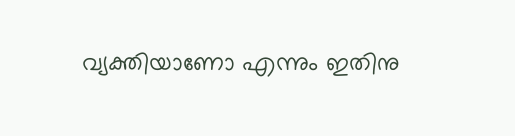വ്യക്തിയാണോ എന്നും ഇതിനു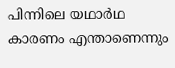പിന്നിലെ യഥാർഥ കാരണം എന്താണെന്നും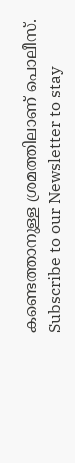കണ്ടെത്താനുള്ള ശ്രമത്തിലാണ് പൊലീസ്.
Subscribe to our Newsletter to stay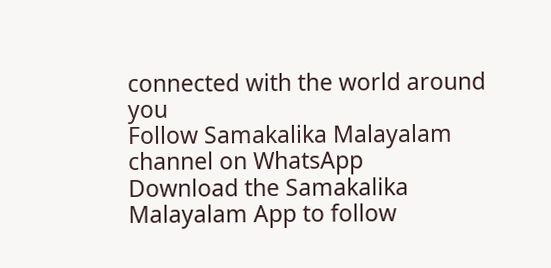connected with the world around you
Follow Samakalika Malayalam channel on WhatsApp
Download the Samakalika Malayalam App to follow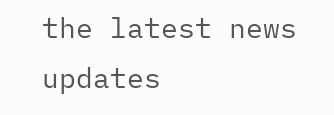the latest news updates